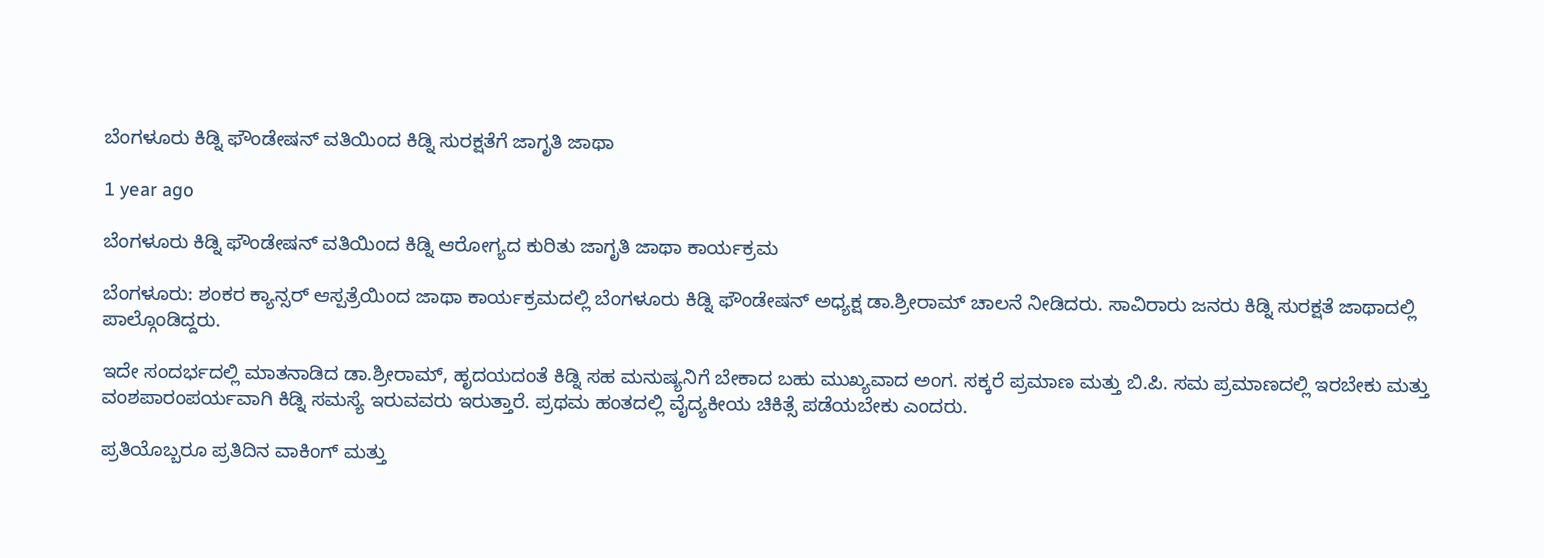ಬೆಂಗಳೂರು ಕಿಡ್ನಿ ಫೌಂಡೇಷನ್ ವತಿಯಿಂದ ಕಿಡ್ನಿ ಸುರಕ್ಷತೆಗೆ ಜಾಗೃತಿ ಜಾಥಾ

1 year ago

ಬೆಂಗಳೂರು ಕಿಡ್ನಿ ಫೌಂಡೇಷನ್ ವತಿಯಿಂದ ಕಿಡ್ನಿ ಆರೋಗ್ಯದ ಕುರಿತು ಜಾಗೃತಿ ಜಾಥಾ ಕಾರ್ಯಕ್ರಮ

ಬೆಂಗಳೂರು: ಶಂಕರ ಕ್ಯಾನ್ಸರ್ ಆಸ್ಪತ್ರೆಯಿಂದ ಜಾಥಾ ಕಾರ್ಯಕ್ರಮದಲ್ಲಿ ಬೆಂಗಳೂರು ಕಿಡ್ನಿ ಫೌಂಡೇಷನ್ ಅಧ್ಯಕ್ಷ ಡಾ.ಶ್ರೀರಾಮ್ ಚಾಲನೆ ನೀಡಿದರು. ಸಾವಿರಾರು ಜನರು ಕಿಡ್ನಿ ಸುರಕ್ಷತೆ ಜಾಥಾದಲ್ಲಿ ಪಾಲ್ಗೊಂಡಿದ್ದರು.

ಇದೇ ಸಂದರ್ಭದಲ್ಲಿ ಮಾತನಾಡಿದ ಡಾ.ಶ್ರೀರಾಮ್, ಹೃದಯದಂತೆ ಕಿಡ್ನಿ ಸಹ ಮನುಷ್ಯನಿಗೆ ಬೇಕಾದ ಬಹು ಮುಖ್ಯವಾದ ಅಂಗ. ಸಕ್ಕರೆ ಪ್ರಮಾಣ ಮತ್ತು ಬಿ.ಪಿ. ಸಮ ಪ್ರಮಾಣದಲ್ಲಿ ಇರಬೇಕು ಮತ್ತು ವಂಶಪಾರಂಪರ್ಯವಾಗಿ ಕಿಡ್ನಿ ಸಮಸ್ಯೆ ಇರುವವರು ಇರುತ್ತಾರೆ. ಪ್ರಥಮ ಹಂತದಲ್ಲಿ ವೈದ್ಯಕೀಯ ಚಿಕಿತ್ಸೆ ಪಡೆಯಬೇಕು ಎಂದರು.

ಪ್ರತಿಯೊಬ್ಬರೂ ಪ್ರತಿದಿನ ವಾಕಿಂಗ್ ಮತ್ತು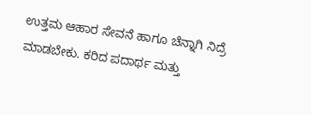ಉತ್ತಮ ಆಹಾರ ಸೇವನೆ ಹಾಗೂ ಚೆನ್ನಾಗಿ ನಿದ್ರೆ ಮಾಡಬೇಕು. ಕರಿದ ಪದಾರ್ಥ ಮತ್ತು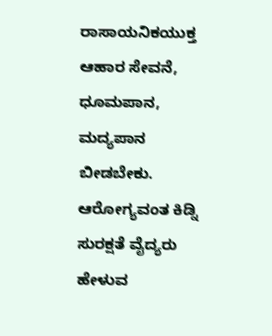ರಾಸಾಯನಿಕಯುಕ್ತ ಆಹಾರ ಸೇವನೆ, ಧೂಮಪಾನ, ಮದ್ಯಪಾನ ಬೀಡಬೇಕು. ಆರೋಗ್ಯವಂತ ಕಿಡ್ನಿ ಸುರಕ್ಷತೆ ವೈದ್ಯರು ಹೇಳುವ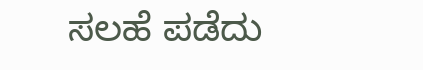ಸಲಹೆ ಪಡೆದು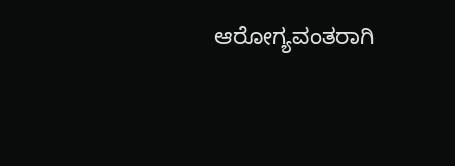ಆರೋಗ್ಯವಂತರಾಗಿ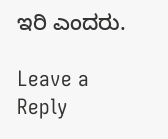ಇರಿ ಎಂದರು.

Leave a Reply